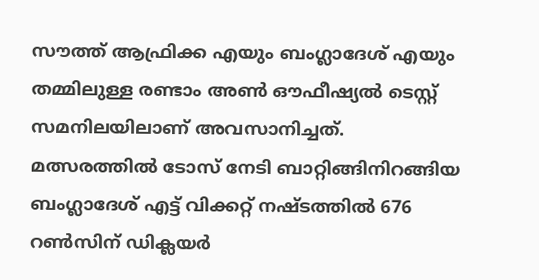സൗത്ത് ആഫ്രിക്ക എയും ബംഗ്ലാദേശ് എയും തമ്മിലുള്ള രണ്ടാം അണ്‍ ഔഫീഷ്യല്‍ ടെസ്റ്റ് സമനിലയിലാണ് അവസാനിച്ചത്. മത്സരത്തില്‍ ടോസ് നേടി ബാറ്റിങ്ങിനിറങ്ങിയ ബംഗ്ലാദേശ് എട്ട് വിക്കറ്റ് നഷ്ടത്തില്‍ 676 റണ്‍സിന് ഡിക്ലയര്‍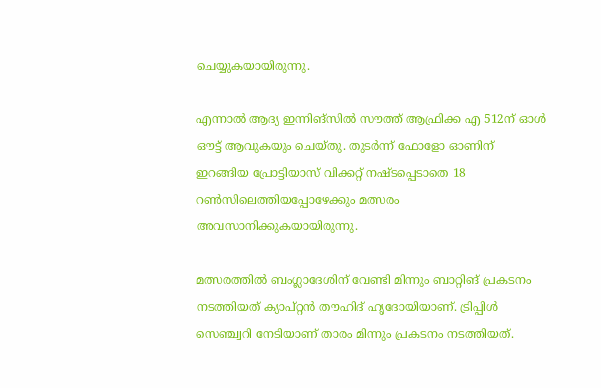ചെയ്യുകയായിരുന്നു.

എന്നാല്‍ ആദ്യ ഇന്നിങ്‌സില്‍ സൗത്ത് ആഫ്രിക്ക എ 512ന് ഓള്‍ ഔട്ട് ആവുകയും ചെയ്തു. തുടര്‍ന്ന് ഫോളോ ഓണിന് ഇറങ്ങിയ പ്രോട്ടിയാസ് വിക്കറ്റ് നഷ്ടപ്പെടാതെ 18 റണ്‍സിലെത്തിയപ്പോഴേക്കും മത്സരം അവസാനിക്കുകയായിരുന്നു.

മത്സരത്തില്‍ ബംഗ്ലാദേശിന് വേണ്ടി മിന്നും ബാറ്റിങ് പ്രകടനം നടത്തിയത് ക്യാപ്റ്റന്‍ തൗഹിദ് ഹൃദോയിയാണ്. ട്രിപ്പിള്‍ സെഞ്ച്വറി നേടിയാണ് താരം മിന്നും പ്രകടനം നടത്തിയത്.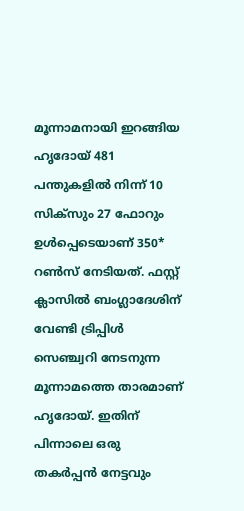മൂന്നാമനായി ഇറങ്ങിയ ഹൃദോയ് 481 പന്തുകളില്‍ നിന്ന് 10 സിക്‌സും 27 ഫോറും ഉള്‍പ്പെടെയാണ് 350* റണ്‍സ് നേടിയത്. ഫസ്റ്റ് ക്ലാസില്‍ ബംഗ്ലാദേശിന് വേണ്ടി ട്രിപ്പിള്‍ സെഞ്ച്വറി നേടനുന്ന മൂന്നാമത്തെ താരമാണ് ഹൃദോയ്. ഇതിന് പിന്നാലെ ഒരു തകര്‍പ്പന്‍ നേട്ടവും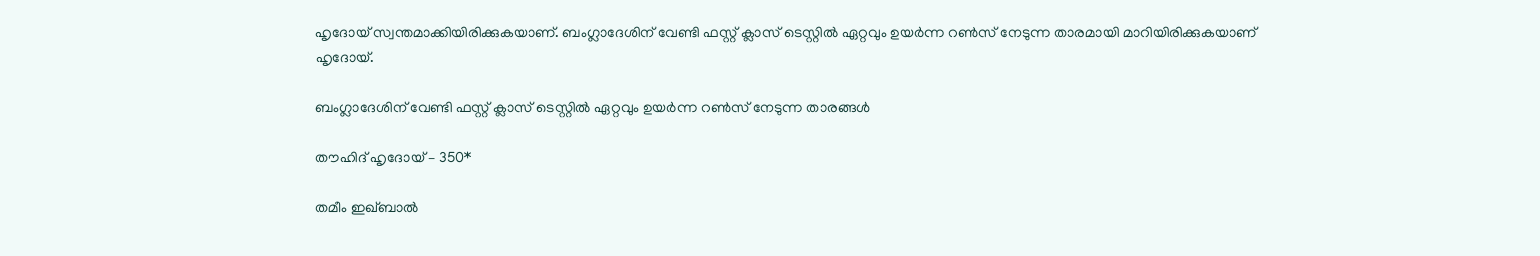ഹൃദോയ് സ്വന്തമാക്കിയിരിക്കുകയാണ്. ബംഗ്ലാദേശിന് വേണ്ടി ഫസ്റ്റ് ക്ലാസ് ടെസ്റ്റില്‍ ഏറ്റവും ഉയര്‍ന്ന റണ്‍സ് നേടുന്ന താരമായി മാറിയിരിക്കുകയാണ് ഹൃദോയ്.

ബംഗ്ലാദേശിന് വേണ്ടി ഫസ്റ്റ് ക്ലാസ് ടെസ്റ്റില്‍ ഏറ്റവും ഉയര്‍ന്ന റണ്‍സ് നേടുന്ന താരങ്ങള്‍

തൗഹിദ് ഹൃദോയ് – 350*

തമീം ഇഖ്ബാല്‍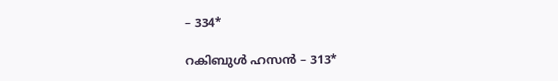– 334*

റകിബുള്‍ ഹസന്‍ – 313*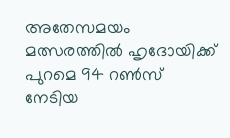അതേസമയം മത്സരത്തില്‍ ഹൃദോയിക്ക് പുറമെ 94 റണ്‍സ് നേടിയ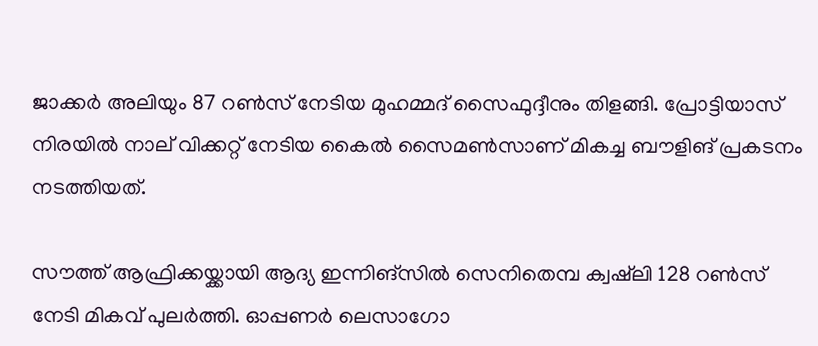ജാക്കര്‍ അലിയും 87 റണ്‍സ് നേടിയ മുഹമ്മദ് സൈഫുദ്ദീനും തിളങ്ങി. പ്രോട്ടിയാസ് നിരയില്‍ നാല് വിക്കറ്റ് നേടിയ കൈല്‍ സൈമണ്‍സാണ് മികച്ച ബൗളിങ് പ്രകടനം നടത്തിയത്.

സൗത്ത് ആഫ്രിക്കയ്ക്കായി ആദ്യ ഇന്നിങ്‌സില്‍ സെനിതെമ്പ ക്വഷ്‌ലി 128 റണ്‍സ് നേടി മികവ് പുലര്‍ത്തി. ഓപ്പണര്‍ ലെസാഗോ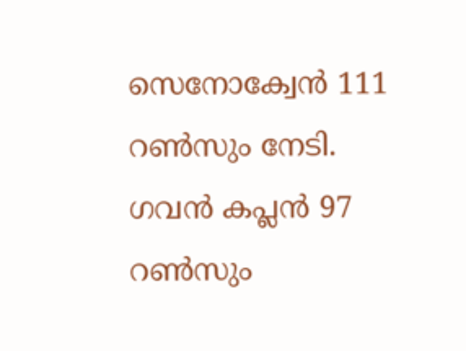സെനോക്വേന്‍ 111 റണ്‍സും നേടി. ഗവന്‍ കപ്ലന്‍ 97 റണ്‍സും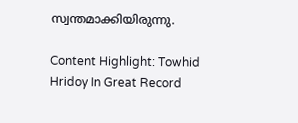സ്വന്തമാക്കിയിരുന്നു.

Content Highlight: Towhid Hridoy In Great Record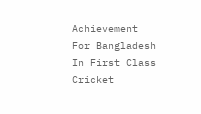Achievement For Bangladesh In First Class Cricket